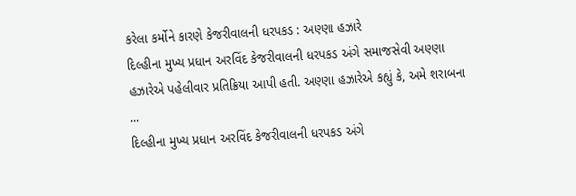કરેલા કર્મોને કારણે કેજરીવાલની ધરપકડ : અણ્ણા હઝારે
દિલ્હીના મુખ્ય પ્રધાન અરવિંદ કેજરીવાલની ધરપકડ અંગે સમાજસેવી અણ્ણા હઝારેએ પહેલીવાર પ્રતિક્રિયા આપી હતી. અણ્ણા હઝારેએ કહ્યું કે, અમે શરાબના ...
દિલ્હીના મુખ્ય પ્રધાન અરવિંદ કેજરીવાલની ધરપકડ અંગે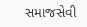સમાજસેવી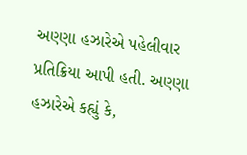અણ્ણા હઝારેએ પહેલીવાર પ્રતિક્રિયા આપી હતી. અણ્ણા હઝારેએ કહ્યું કે,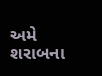અમે શરાબના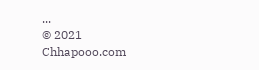...
© 2021 Chhapooo.com